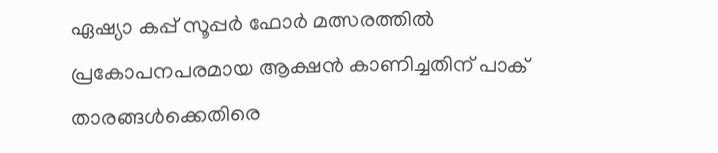ഏഷ്യാ കപ്പ് സൂപ്പര്‍ ഫോര്‍ മത്സരത്തില്‍ പ്രകോപനപരമായ ആക്ഷന്‍ കാണിച്ചതിന് പാക് താരങ്ങള്‍ക്കെതിരെ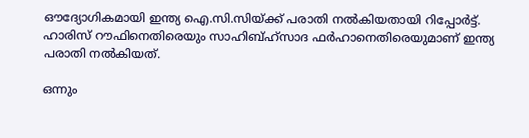ഔദ്യോഗികമായി ഇന്ത്യ ഐ.സി.സിയ്ക്ക് പരാതി നല്‍കിയതായി റിപ്പോര്‍ട്ട്. ഹാരിസ് റൗഫിനെതിരെയും സാഹിബ്ഹ്‌സാദ ഫര്‍ഹാനെതിരെയുമാണ് ഇന്ത്യ പരാതി നല്‍കിയത്.

ഒന്നും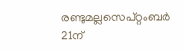രണ്ടുമല്ലസെപ്റ്റംബര്‍ 21ന്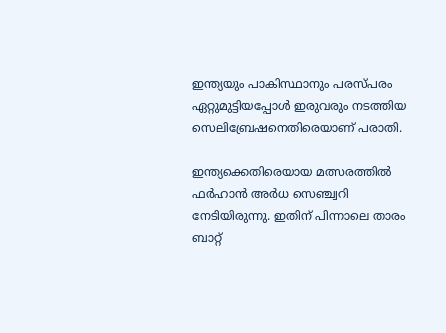ഇന്ത്യയും പാകിസ്ഥാനും പരസ്പരം ഏറ്റുമുട്ടിയപ്പോള്‍ ഇരുവരും നടത്തിയ സെലിബ്രേഷനെതിരെയാണ് പരാതി.

ഇന്ത്യക്കെതിരെയായ മത്സരത്തില്‍ ഫര്‍ഹാന്‍ അര്‍ധ സെഞ്ച്വറി നേടിയിരുന്നു. ഇതിന് പിന്നാലെ താരം ബാറ്റ്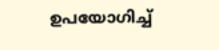ഉപയോഗിച്ച്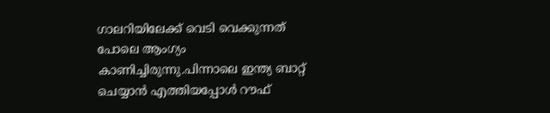ഗാലറിയിലേക്ക് വെടി വെക്കുന്നത് പോലെ ആംഗ്യം കാണിച്ചിരുന്നു.പിന്നാലെ ഇന്ത്യ ബാറ്റ് ചെയ്യാന്‍ എത്തിയപ്പോള്‍ റൗഫ്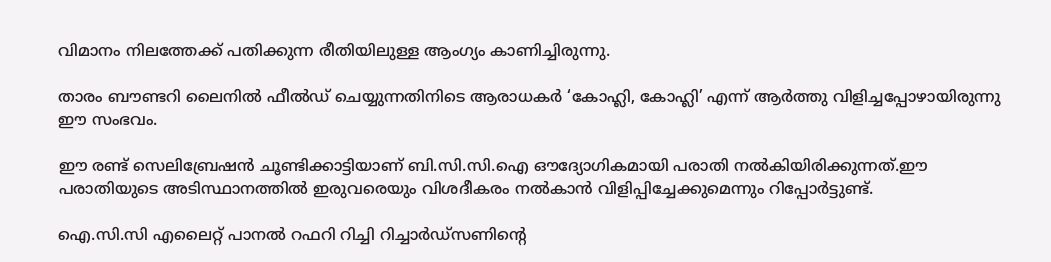വിമാനം നിലത്തേക്ക് പതിക്കുന്ന രീതിയിലുള്ള ആംഗ്യം കാണിച്ചിരുന്നു.

താരം ബൗണ്ടറി ലൈനില്‍ ഫീല്‍ഡ് ചെയ്യുന്നതിനിടെ ആരാധകര്‍ ‘കോഹ്ലി, കോഹ്ലി’ എന്ന് ആര്‍ത്തു വിളിച്ചപ്പോഴായിരുന്നു ഈ സംഭവം.

ഈ രണ്ട് സെലിബ്രേഷന്‍ ചൂണ്ടിക്കാട്ടിയാണ് ബി.സി.സി.ഐ ഔദ്യോഗികമായി പരാതി നല്‍കിയിരിക്കുന്നത്.ഈ പരാതിയുടെ അടിസ്ഥാനത്തില്‍ ഇരുവരെയും വിശദീകരം നല്‍കാന്‍ വിളിപ്പിച്ചേക്കുമെന്നും റിപ്പോര്‍ട്ടുണ്ട്.

ഐ.സി.സി എലൈറ്റ് പാനല്‍ റഫറി റിച്ചി റിച്ചാര്‍ഡ്‌സണിന്റെ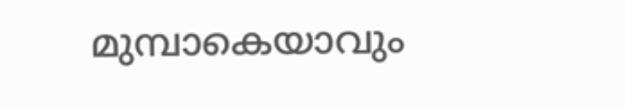മുമ്പാകെയാവും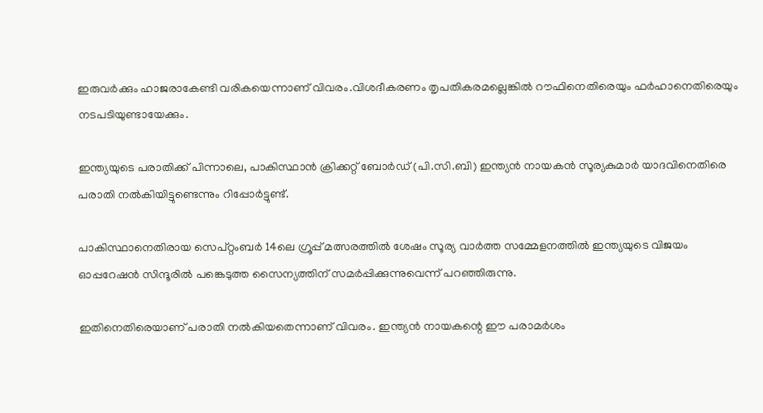ഇരുവര്‍ക്കും ഹാജരാകേണ്ടി വരികയെന്നാണ് വിവരം.വിശദീകരണം തൃപതികരമല്ലെങ്കില്‍ റൗഫിനെതിരെയും ഫര്‍ഹാനെതിരെയും നടപടിയുണ്ടായേക്കും.

ഇന്ത്യയുടെ പരാതിക്ക് പിന്നാലെ, പാകിസ്ഥാന്‍ ക്രിക്കറ്റ് ബോര്‍ഡ് (പി.സി.ബി) ഇന്ത്യന്‍ നായകന്‍ സൂര്യകുമാര്‍ യാദവിനെതിരെ പരാതി നല്‍കിയിട്ടുണ്ടെന്നും റിപ്പോര്‍ട്ടുണ്ട്.

പാകിസ്ഥാനെതിരായ സെപ്റ്റംബര്‍ 14ലെ ഗ്രൂപ്പ് മത്സരത്തില്‍ ശേഷം സൂര്യ വാര്‍ത്ത സമ്മേളനത്തില്‍ ഇന്ത്യയുടെ വിജയം ഓപ്പറേഷന്‍ സിന്ദൂരില്‍ പങ്കെടുത്ത സൈന്യത്തിന് സമര്‍പ്പിക്കുന്നുവെന്ന് പറഞ്ഞിരുന്നു.

ഇതിനെതിരെയാണ് പരാതി നല്‍കിയതെന്നാണ് വിവരം. ഇന്ത്യന്‍ നായകന്റെ ഈ പരാമര്‍ശം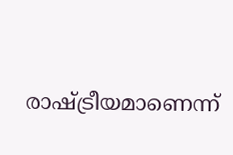രാഷ്ട്രീയമാണെന്ന്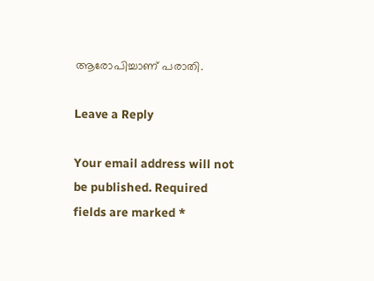ആരോപിച്ചാണ് പരാതി.

Leave a Reply

Your email address will not be published. Required fields are marked *